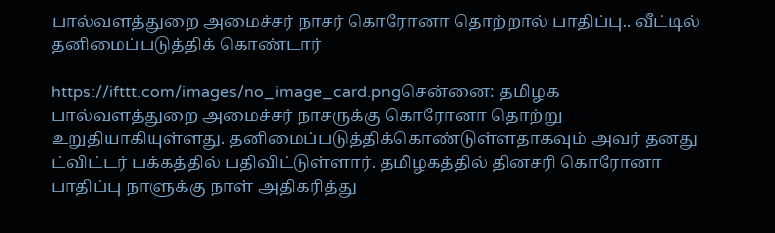பால்வளத்துறை அமைச்சர் நாசர் கொரோனா தொற்றால் பாதிப்பு.. வீட்டில் தனிமைப்படுத்திக் கொண்டார்

https://ifttt.com/images/no_image_card.pngசென்னை: தமிழக பால்வளத்துறை அமைச்சர் நாசருக்கு கொரோனா தொற்று உறுதியாகியுள்ளது. தனிமைப்படுத்திக்கொண்டுள்ளதாகவும் அவர் தனது ட்விட்டர் பக்கத்தில் பதிவிட்டுள்ளார். தமிழகத்தில் தினசரி கொரோனா பாதிப்பு நாளுக்கு நாள் அதிகரித்து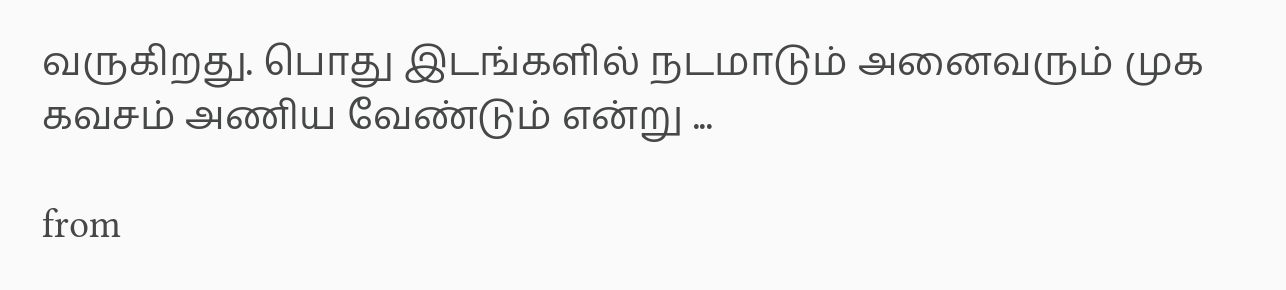வருகிறது. பொது இடங்களில் நடமாடும் அனைவரும் முக கவசம் அணிய வேண்டும் என்று ...

from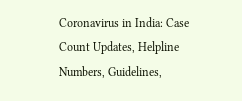Coronavirus in India: Case Count Updates, Helpline Numbers, Guidelines,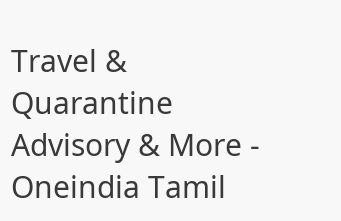Travel & Quarantine Advisory & More - Oneindia Tamil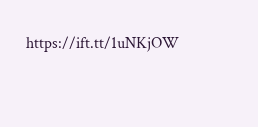https://ift.tt/1uNKjOW